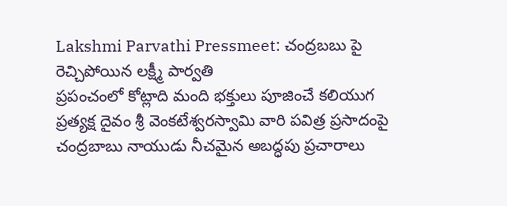Lakshmi Parvathi Pressmeet: చంద్రబబు పై రెచ్చిపోయిన లక్ష్మీ పార్వతి
ప్రపంచంలో కోట్లాది మంది భక్తులు పూజించే కలియుగ ప్రత్యక్ష దైవం శ్రీ వెంకటేశ్వరస్వామి వారి పవిత్ర ప్రసాదంపై చంద్రబాబు నాయుడు నీచమైన అబద్ధపు ప్రచారాలు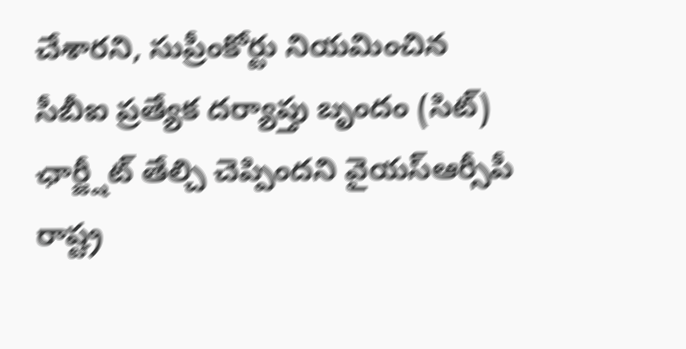చేశారని, సుప్రీంకోర్టు నియమించిన సీబీఐ ప్రత్యేక దర్యాప్తు బృందం (సిట్) ఛార్జ్షీట్ తేల్చి చెప్పిందని వైయస్ఆర్సీపీ రాష్ట్ర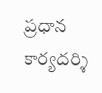ప్రధాన కార్యదర్శి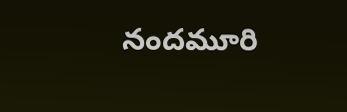నందమూరి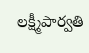లక్ష్మీపార్వతి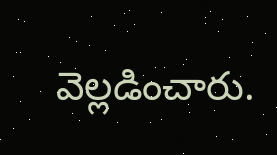వెల్లడించారు.